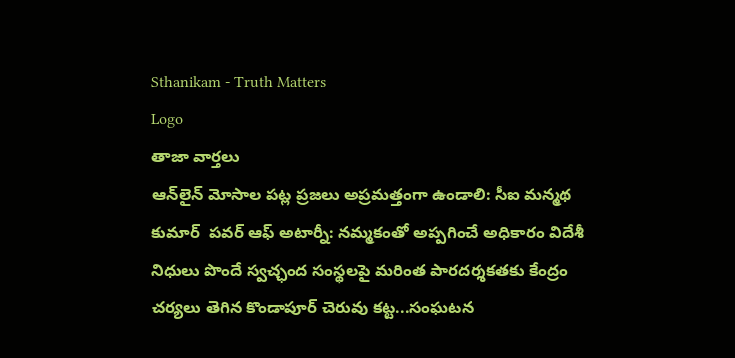Sthanikam - Truth Matters
Logo
తాజా వార్తలు
ఆన్‌లైన్ మోసాల పట్ల ప్రజలు అప్రమత్తంగా ఉండాలి: సీఐ మన్మథ కుమార్  పవర్ ఆఫ్ అటార్నీ: నమ్మకంతో అప్పగించే అధికారం విదేశీ నిధులు పొందే స్వచ్ఛంద సంస్థలపై మరింత పారదర్శకతకు కేంద్రం చర్యలు తెగిన కొండాపూర్ చెరువు కట్ట...సంఘటన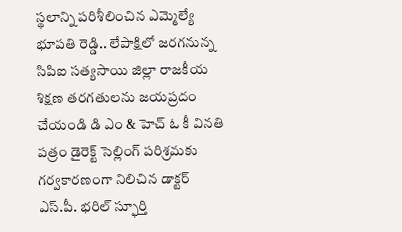స్థలాన్ని పరిశీలించిన ఎమ్మెల్యే భూపతి రెడ్డి.. లేపాక్షిలో జరగనున్న సిపిఐ సత్యసాయి జిల్లా రాజకీయ శిక్షణ తరగతులను జయప్రదం చేయండి డి ఎం & హెచ్ ఓ కీ వినతి పత్రం డైరెక్ట్ సెల్లింగ్ పరిశ్రమకు గర్వకారణంగా నిలిచిన డాక్టర్ ఎస్.పీ. భరిల్ స్ఫూర్తి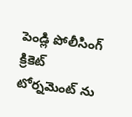పెండ్లి పోలీసింగ్ క్రికెట్ టోర్నమెంట్ ను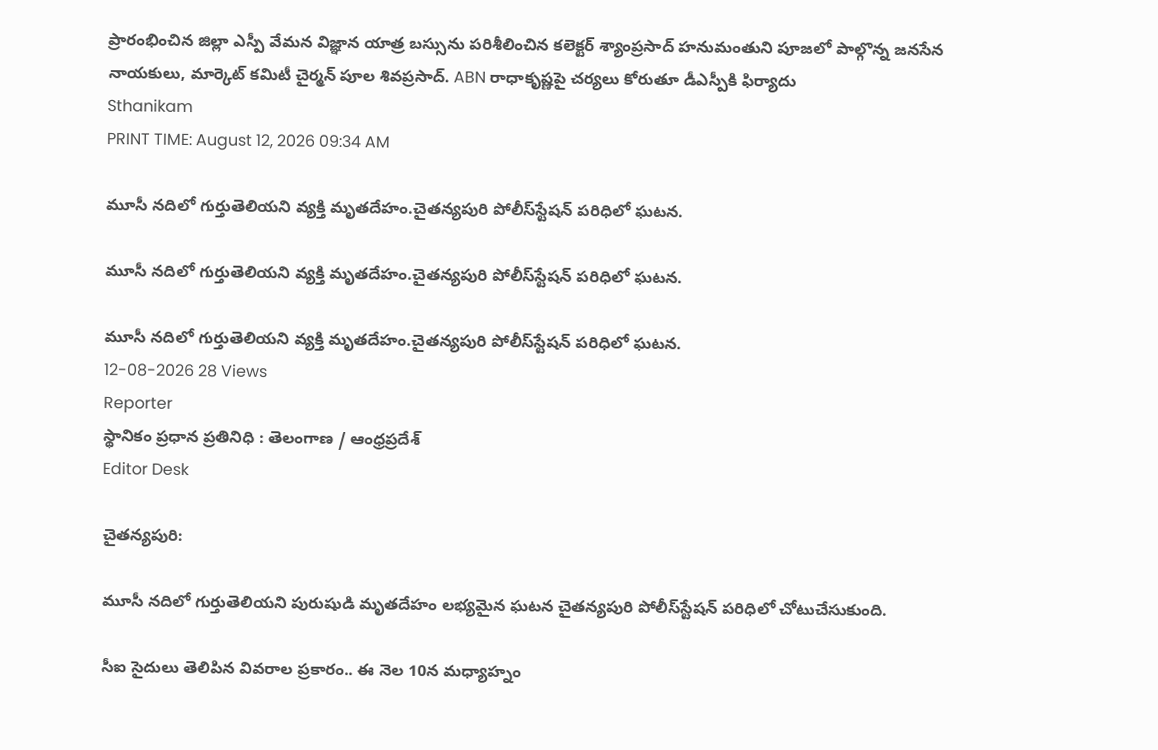ప్రారంభించిన జిల్లా ఎస్పీ వేమన విజ్ఞాన యాత్ర బస్సును పరిశీలించిన కలెక్టర్ శ్యాంప్రసాద్ హనుమంతుని పూజలో పాల్గొన్న జనసేన నాయకులు, మార్కెట్ కమిటీ చైర్మన్ పూల శివప్రసాద్. ABN రాధాకృష్ణపై చర్యలు కోరుతూ డీఎస్పీకి ఫిర్యాదు
Sthanikam
PRINT TIME: August 12, 2026 09:34 AM

మూసీ నదిలో గుర్తుతెలియని వ్యక్తి మృతదేహం.చైతన్యపురి పోలీస్‌స్టేషన్‌ పరిధిలో ఘటన.

మూసీ నదిలో గుర్తుతెలియని వ్యక్తి మృతదేహం.చైతన్యపురి పోలీస్‌స్టేషన్‌ పరిధిలో ఘటన.

మూసీ నదిలో గుర్తుతెలియని వ్యక్తి మృతదేహం.చైతన్యపురి పోలీస్‌స్టేషన్‌ పరిధిలో ఘటన.
12-08-2026 28 Views
Reporter
స్థానికం ప్రధాన ప్రతినిధి : తెలంగాణ / ఆంధ్రప్రదేశ్
Editor Desk

చైతన్యపురి:

మూసీ నదిలో గుర్తుతెలియని పురుషుడి మృతదేహం లభ్యమైన ఘటన చైతన్యపురి పోలీస్‌స్టేషన్‌ పరిధిలో చోటుచేసుకుంది.

సీఐ సైదులు తెలిపిన వివరాల ప్రకారం.. ఈ నెల 10న మధ్యాహ్నం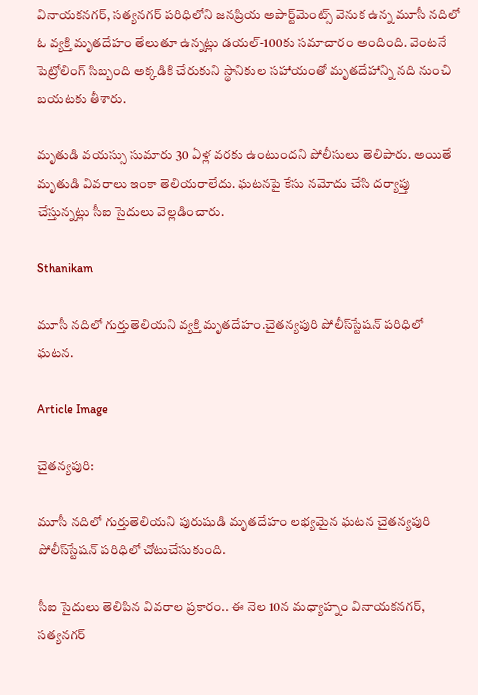వినాయకనగర్‌, సత్యనగర్‌ పరిధిలోని జనప్రియ అపార్ట్‌మెంట్స్‌ వెనుక ఉన్న మూసీ నదిలో ఓ వ్యక్తి మృతదేహం తేలుతూ ఉన్నట్లు డయల్‌-100కు సమాచారం అందింది. వెంటనే పెట్రోలింగ్‌ సిబ్బంది అక్కడికి చేరుకుని స్థానికుల సహాయంతో మృతదేహాన్ని నది నుంచి బయటకు తీశారు.

మృతుడి వయస్సు సుమారు 30 ఏళ్ల వరకు ఉంటుందని పోలీసులు తెలిపారు. అయితే మృతుడి వివరాలు ఇంకా తెలియరాలేదు. ఘటనపై కేసు నమోదు చేసి దర్యాప్తు చేస్తున్నట్లు సీఐ సైదులు వెల్లడించారు.

Sthanikam

మూసీ నదిలో గుర్తుతెలియని వ్యక్తి మృతదేహం.చైతన్యపురి పోలీస్‌స్టేషన్‌ పరిధిలో ఘటన.

Article Image

చైతన్యపురి:

మూసీ నదిలో గుర్తుతెలియని పురుషుడి మృతదేహం లభ్యమైన ఘటన చైతన్యపురి పోలీస్‌స్టేషన్‌ పరిధిలో చోటుచేసుకుంది.

సీఐ సైదులు తెలిపిన వివరాల ప్రకారం.. ఈ నెల 10న మధ్యాహ్నం వినాయకనగర్‌, సత్యనగర్‌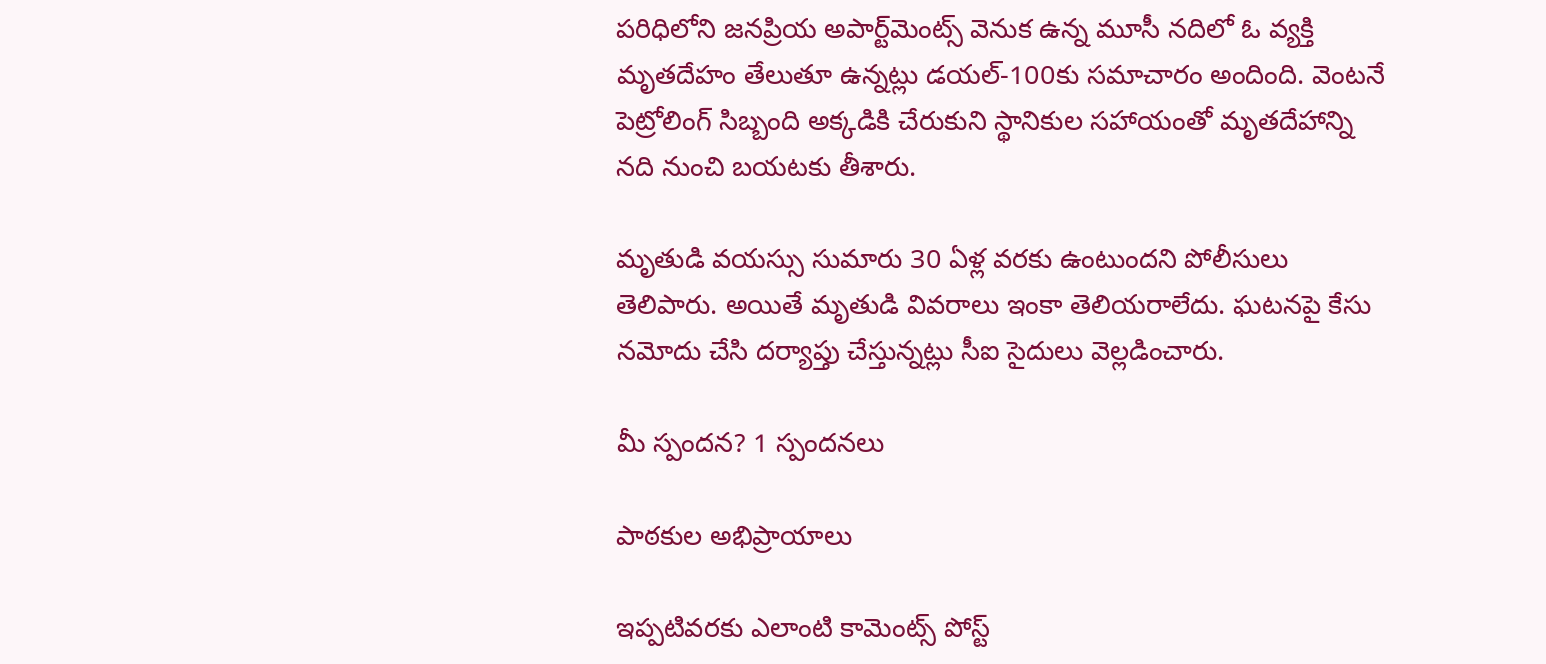పరిధిలోని జనప్రియ అపార్ట్‌మెంట్స్‌ వెనుక ఉన్న మూసీ నదిలో ఓ వ్యక్తి మృతదేహం తేలుతూ ఉన్నట్లు డయల్‌-100కు సమాచారం అందింది. వెంటనే పెట్రోలింగ్‌ సిబ్బంది అక్కడికి చేరుకుని స్థానికుల సహాయంతో మృతదేహాన్ని నది నుంచి బయటకు తీశారు.

మృతుడి వయస్సు సుమారు 30 ఏళ్ల వరకు ఉంటుందని పోలీసులు తెలిపారు. అయితే మృతుడి వివరాలు ఇంకా తెలియరాలేదు. ఘటనపై కేసు నమోదు చేసి దర్యాప్తు చేస్తున్నట్లు సీఐ సైదులు వెల్లడించారు.

మీ స్పందన? 1 స్పందనలు

పాఠకుల అభిప్రాయాలు

ఇప్పటివరకు ఎలాంటి కామెంట్స్ పోస్ట్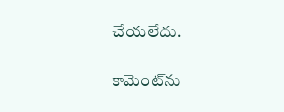చేయలేదు.


కామెంట్‌ను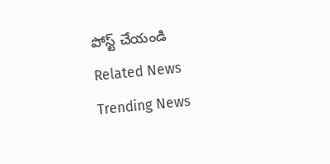పోస్ట్ చేయండి
Related News
Trending News